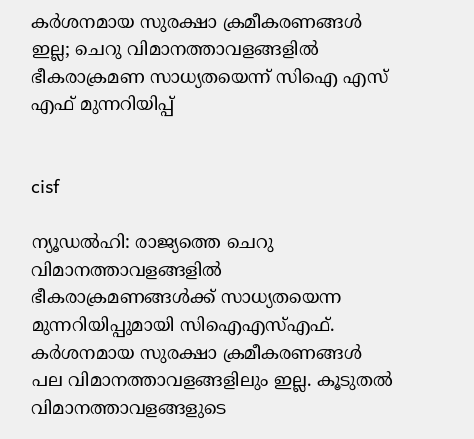കര്‍ശനമായ സുരക്ഷാ ക്രമീകരണങ്ങള്‍ ഇല്ല; ചെറു വിമാനത്താവളങ്ങളില്‍ ഭീകരാക്രമണ സാധ്യതയെന്ന് സിഐ എസ് എഫ് മുന്നറിയിപ്പ്


cisf

ന്യൂഡല്‍ഹി: രാജ്യത്തെ ചെറു വിമാനത്താവളങ്ങളില്‍ ഭീകരാക്രമണങ്ങള്‍ക്ക് സാധ്യതയെന്ന മുന്നറിയിപ്പുമായി സിഐഎസ്എഫ്. കര്‍ശനമായ സുരക്ഷാ ക്രമീകരണങ്ങള്‍ പല വിമാനത്താവളങ്ങളിലും ഇല്ല. കൂടുതല്‍ വിമാനത്താവളങ്ങളുടെ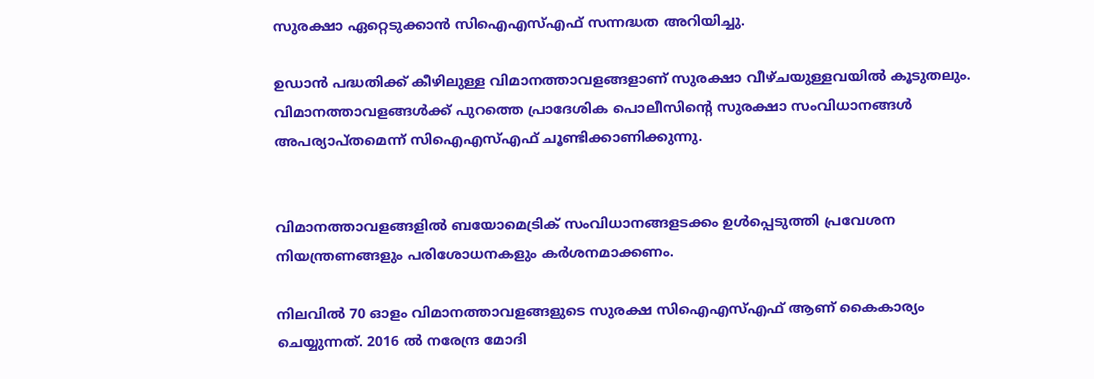സുരക്ഷാ ഏറ്റെടുക്കാന്‍ സിഐഎസ്എഫ് സന്നദ്ധത അറിയിച്ചു.

ഉഡാന്‍ പദ്ധതിക്ക് കീഴിലുള്ള വിമാനത്താവളങ്ങളാണ് സുരക്ഷാ വീഴ്ചയുള്ളവയില്‍ കൂടുതലും. വിമാനത്താവളങ്ങള്‍ക്ക് പുറത്തെ പ്രാദേശിക പൊലീസിന്റെ സുരക്ഷാ സംവിധാനങ്ങള്‍ അപര്യാപ്തമെന്ന് സിഐഎസ്എഫ് ചൂണ്ടിക്കാണിക്കുന്നു.


വിമാനത്താവളങ്ങളില്‍ ബയോമെട്രിക് സംവിധാനങ്ങളടക്കം ഉള്‍പ്പെടുത്തി പ്രവേശന നിയന്ത്രണങ്ങളും പരിശോധനകളും കര്‍ശനമാക്കണം.

നിലവില്‍ 70 ഓളം വിമാനത്താവളങ്ങളുടെ സുരക്ഷ സിഐഎസ്എഫ് ആണ് കൈകാര്യം ചെയ്യുന്നത്. 2016 ല്‍ നരേന്ദ്ര മോദി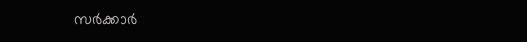സര്‍ക്കാര്‍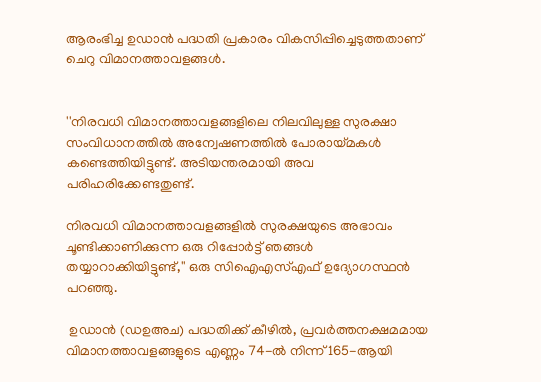ആരംഭിച്ച ഉഡാന്‍ പദ്ധതി പ്രകാരം വികസിപ്പിച്ചെടുത്തതാണ് ചെറു വിമാനത്താവളങ്ങള്‍.


''നിരവധി വിമാനത്താവളങ്ങളിലെ നിലവിലുള്ള സുരക്ഷാ സംവിധാനത്തില്‍ അന്വേഷണത്തില്‍ പോരായ്മകള്‍ കണ്ടെത്തിയിട്ടുണ്ട്. അടിയന്തരമായി അവ പരിഹരിക്കേണ്ടതുണ്ട്.

നിരവധി വിമാനത്താവളങ്ങളില്‍ സുരക്ഷയുടെ അഭാവം ചൂണ്ടിക്കാണിക്കുന്ന ഒരു റിപ്പോര്‍ട്ട് ഞങ്ങള്‍ തയ്യാറാക്കിയിട്ടുണ്ട്,'' ഒരു സിഐഎസ്എഫ് ഉദ്യോഗസ്ഥന്‍ പറഞ്ഞു.

 ഉഡാന്‍ (ഡഉഅച) പദ്ധതിക്ക് കീഴില്‍, പ്രവര്‍ത്തനക്ഷമമായ വിമാനത്താവളങ്ങളുടെ എണ്ണം 74-ല്‍ നിന്ന് 165-ആയി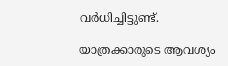വര്‍ധിച്ചിട്ടുണ്ട്.

യാത്രക്കാരുടെ ആവശ്യം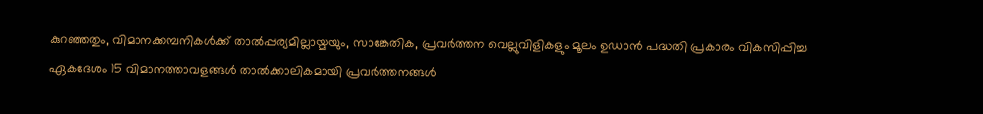കുറഞ്ഞതും, വിമാനക്കമ്പനികള്‍ക്ക് താല്‍പ്പര്യമില്ലായ്മയും, സാങ്കേതിക, പ്രവര്‍ത്തന വെല്ലുവിളികളും മൂലം ഉഡാന്‍ പദ്ധതി പ്രകാരം വികസിപ്പിച്ച ഏകദേശം 15 വിമാനത്താവളങ്ങള്‍ താല്‍ക്കാലികമായി പ്രവര്‍ത്തനങ്ങള്‍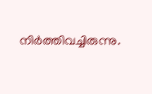നിര്‍ത്തിവച്ചിരുന്നു.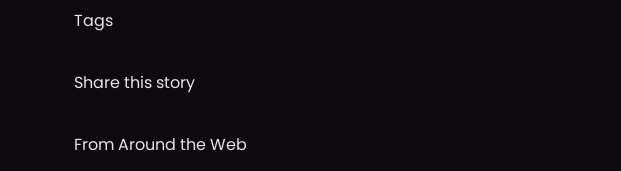Tags

Share this story

From Around the Web